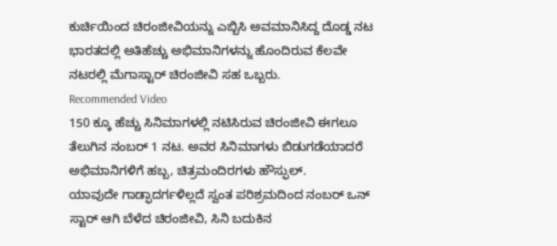ಕುರ್ಚಿಯಿಂದ ಚಿರಂಜೀವಿಯನ್ನು ಎಬ್ಬಿಸಿ ಅವಮಾನಿಸಿದ್ದ ದೊಡ್ಡ ನಟ
ಭಾರತದಲ್ಲಿ ಅತಿಹೆಚ್ಚು ಅಭಿಮಾನಿಗಳನ್ನು ಹೊಂದಿರುವ ಕೆಲವೇ ನಟರಲ್ಲಿ ಮೆಗಾಸ್ಟಾರ್ ಚಿರಂಜೀವಿ ಸಹ ಒಬ್ಬರು.
Recommended Video
150 ಕ್ಕೂ ಹೆಚ್ಚು ಸಿನಿಮಾಗಳಲ್ಲಿ ನಟಿಸಿರುವ ಚಿರಂಜೀವಿ ಈಗಲೂ ತೆಲುಗಿನ ನಂಬರ್ 1 ನಟ. ಅವರ ಸಿನಿಮಾಗಳು ಬಿಡುಗಡೆಯಾದರೆ ಅಭಿಮಾನಿಗಳಿಗೆ ಹಬ್ಬ, ಚಿತ್ರಮಂದಿರಗಳು ಹೌಸ್ಫುಲ್.
ಯಾವುದೇ ಗಾಡ್ಫಾದರ್ಗಳಿಲ್ಲದೆ ಸ್ವಂತ ಪರಿಶ್ರಮದಿಂದ ನಂಬರ್ ಒನ್ ಸ್ಟಾರ್ ಆಗಿ ಬೆಳೆದ ಚಿರಂಜೀವಿ, ಸಿನಿ ಬದುಕಿನ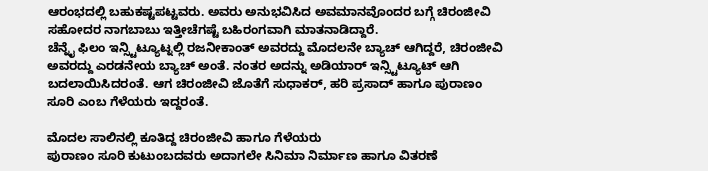ಆರಂಭದಲ್ಲಿ ಬಹುಕಷ್ಟಪಟ್ಟವರು. ಅವರು ಅನುಭವಿಸಿದ ಅವಮಾನವೊಂದರ ಬಗ್ಗೆ ಚಿರಂಜೀವಿ ಸಹೋದರ ನಾಗಬಾಬು ಇತ್ತೀಚೆಗಷ್ಟೆ ಬಹಿರಂಗವಾಗಿ ಮಾತನಾಡಿದ್ದಾರೆ.
ಚೆನ್ನೈ ಫಿಲಂ ಇನ್ಸ್ಟಿಟ್ಯೂಟ್ನಲ್ಲಿ ರಜನೀಕಾಂತ್ ಅವರದ್ದು ಮೊದಲನೇ ಬ್ಯಾಚ್ ಆಗಿದ್ದರೆ, ಚಿರಂಜೀವಿ ಅವರದ್ದು ಎರಡನೇಯ ಬ್ಯಾಚ್ ಅಂತೆ. ನಂತರ ಅದನ್ನು ಅಡಿಯಾರ್ ಇನ್ಸ್ಟಿಟ್ಯೂಟ್ ಆಗಿ ಬದಲಾಯಿಸಿದರಂತೆ. ಆಗ ಚಿರಂಜೀವಿ ಜೊತೆಗೆ ಸುಧಾಕರ್, ಹರಿ ಪ್ರಸಾದ್ ಹಾಗೂ ಪುರಾಣಂ ಸೂರಿ ಎಂಬ ಗೆಳೆಯರು ಇದ್ದರಂತೆ.

ಮೊದಲ ಸಾಲಿನಲ್ಲಿ ಕೂತಿದ್ದ ಚಿರಂಜೀವಿ ಹಾಗೂ ಗೆಳೆಯರು
ಪುರಾಣಂ ಸೂರಿ ಕುಟುಂಬದವರು ಅದಾಗಲೇ ಸಿನಿಮಾ ನಿರ್ಮಾಣ ಹಾಗೂ ವಿತರಣೆ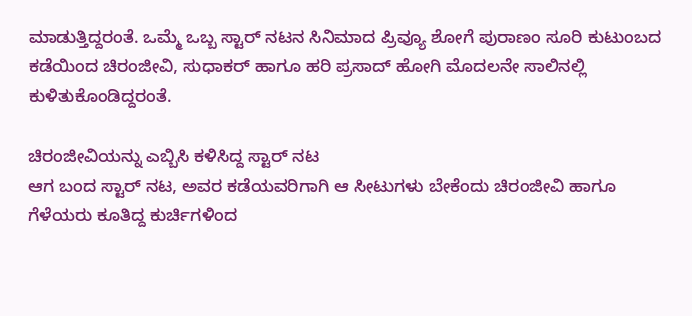ಮಾಡುತ್ತಿದ್ದರಂತೆ. ಒಮ್ಮೆ ಒಬ್ಬ ಸ್ಟಾರ್ ನಟನ ಸಿನಿಮಾದ ಪ್ರಿವ್ಯೂ ಶೋಗೆ ಪುರಾಣಂ ಸೂರಿ ಕುಟುಂಬದ ಕಡೆಯಿಂದ ಚಿರಂಜೀವಿ, ಸುಧಾಕರ್ ಹಾಗೂ ಹರಿ ಪ್ರಸಾದ್ ಹೋಗಿ ಮೊದಲನೇ ಸಾಲಿನಲ್ಲಿ ಕುಳಿತುಕೊಂಡಿದ್ದರಂತೆ.

ಚಿರಂಜೀವಿಯನ್ನು ಎಬ್ಬಿಸಿ ಕಳಿಸಿದ್ದ ಸ್ಟಾರ್ ನಟ
ಆಗ ಬಂದ ಸ್ಟಾರ್ ನಟ, ಅವರ ಕಡೆಯವರಿಗಾಗಿ ಆ ಸೀಟುಗಳು ಬೇಕೆಂದು ಚಿರಂಜೀವಿ ಹಾಗೂ ಗೆಳೆಯರು ಕೂತಿದ್ದ ಕುರ್ಚಿಗಳಿಂದ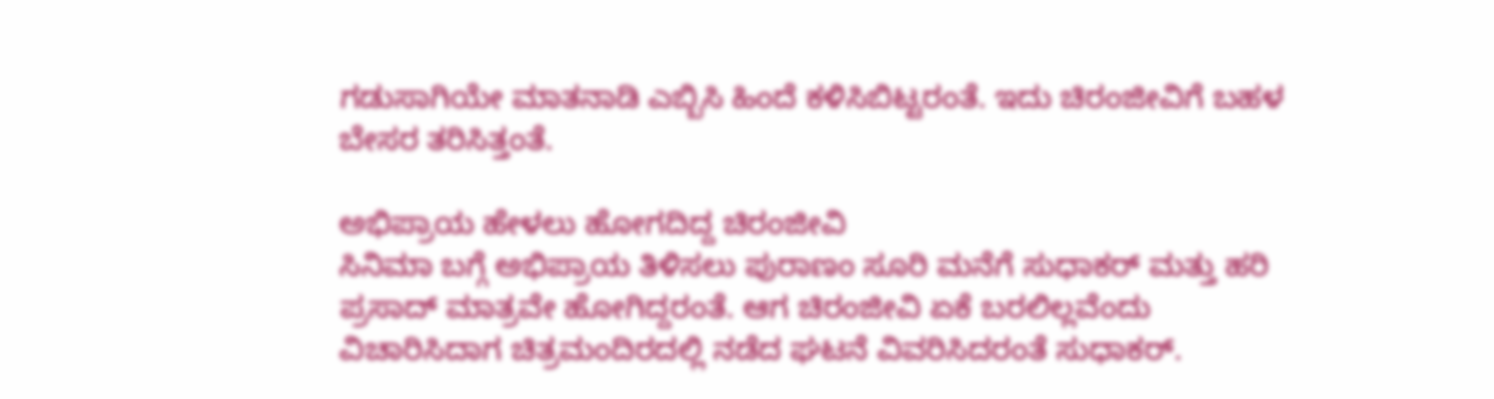ಗಡುಸಾಗಿಯೇ ಮಾತನಾಡಿ ಎಬ್ಬಿಸಿ ಹಿಂದೆ ಕಳಿಸಿಬಿಟ್ಟರಂತೆ. ಇದು ಚಿರಂಜೀವಿಗೆ ಬಹಳ ಬೇಸರ ತರಿಸಿತ್ತಂತೆ.

ಅಭಿಪ್ರಾಯ ಹೇಳಲು ಹೋಗದಿದ್ದ ಚಿರಂಜೀವಿ
ಸಿನಿಮಾ ಬಗ್ಗೆ ಅಭಿಪ್ರಾಯ ತಿಳಿಸಲು ಪುರಾಣಂ ಸೂರಿ ಮನೆಗೆ ಸುಧಾಕರ್ ಮತ್ತು ಹರಿ ಪ್ರಸಾದ್ ಮಾತ್ರವೇ ಹೋಗಿದ್ದರಂತೆ. ಆಗ ಚಿರಂಜೀವಿ ಏಕೆ ಬರಲಿಲ್ಲವೆಂದು ವಿಚಾರಿಸಿದಾಗ ಚಿತ್ರಮಂದಿರದಲ್ಲಿ ನಡೆದ ಘಟನೆ ವಿವರಿಸಿದರಂತೆ ಸುಧಾಕರ್.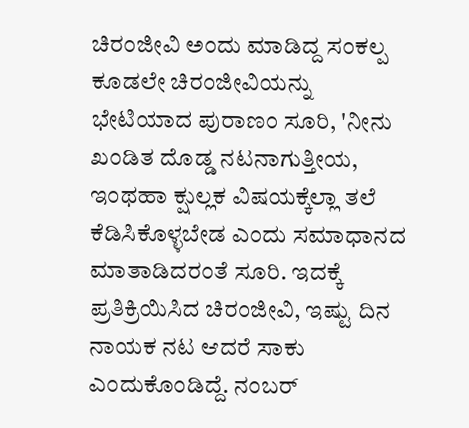ಚಿರಂಜೀವಿ ಅಂದು ಮಾಡಿದ್ದ ಸಂಕಲ್ಪ
ಕೂಡಲೇ ಚಿರಂಜೀವಿಯನ್ನು ಭೇಟಿಯಾದ ಪುರಾಣಂ ಸೂರಿ, 'ನೀನು ಖಂಡಿತ ದೊಡ್ಡ ನಟನಾಗುತ್ತೀಯ, ಇಂಥಹಾ ಕ್ಷುಲ್ಲಕ ವಿಷಯಕ್ಕೆಲ್ಲಾ ತಲೆ ಕೆಡಿಸಿಕೊಳ್ಳಬೇಡ ಎಂದು ಸಮಾಧಾನದ ಮಾತಾಡಿದರಂತೆ ಸೂರಿ. ಇದಕ್ಕೆ ಪ್ರತಿಕ್ರಿಯಿಸಿದ ಚಿರಂಜೀವಿ, ಇಷ್ಟು ದಿನ ನಾಯಕ ನಟ ಆದರೆ ಸಾಕು ಎಂದುಕೊಂಡಿದ್ದೆ. ನಂಬರ್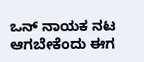ಒನ್ ನಾಯಕ ನಟ ಆಗಬೇಕೆಂದು ಈಗ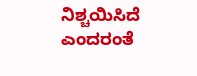ನಿಶ್ಚಯಿಸಿದೆ ಎಂದರಂತೆ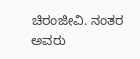ಚಿರಂಜೀವಿ. ನಂತರ ಅವರು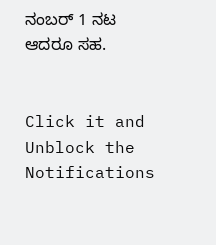ನಂಬರ್ 1 ನಟ ಆದರೂ ಸಹ.


Click it and Unblock the Notifications